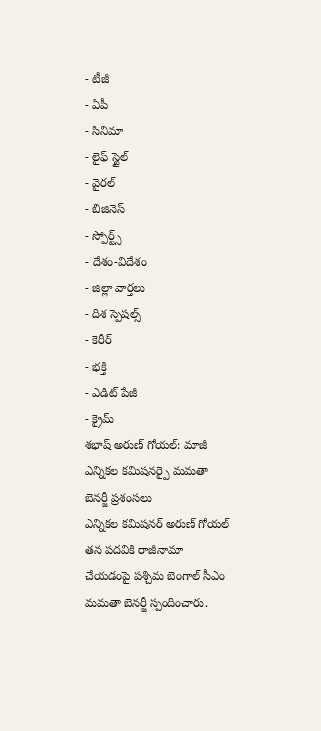- టీజీ
- ఏపీ
- సినిమా
- లైఫ్ స్టైల్
- వైరల్
- బిజినెస్
- స్పోర్ట్స్
- దేశం-విదేశం
- జిల్లా వార్తలు
- దిశ స్పెషల్స్
- కెరీర్
- భక్తి
- ఎడిట్ పేజీ
- క్రైమ్
శభాష్ అరుణ్ గోయల్: మాజీ ఎన్నికల కమిషనర్పై మమతా బెనర్జీ ప్రశంసలు
ఎన్నికల కమిషనర్ అరుణ్ గోయల్ తన పదవికి రాజీనామా చేయడంపై పశ్చిమ బెంగాల్ సీఎం మమతా బెనర్జీ స్పందించారు.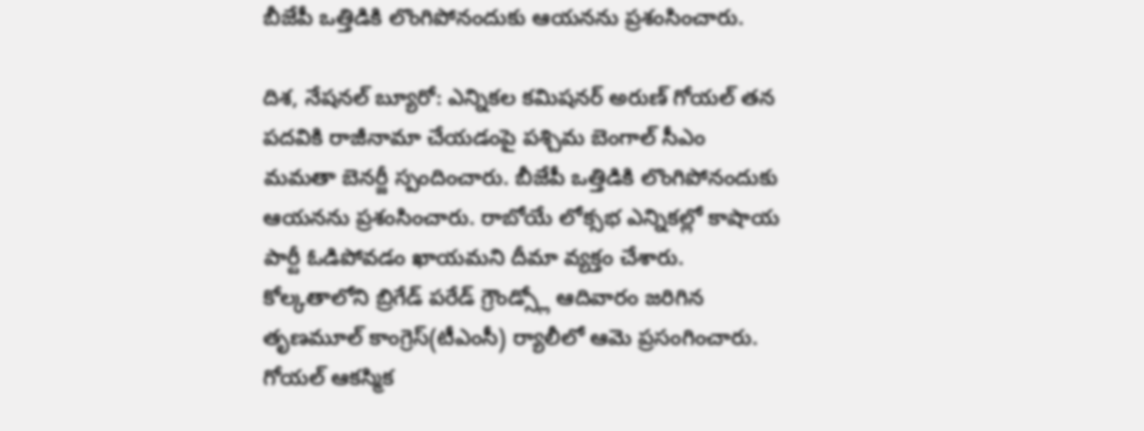బీజేపీ ఒత్తిడికి లొంగిపోనందుకు ఆయనను ప్రశంసించారు.

దిశ, నేషనల్ బ్యూరో: ఎన్నికల కమిషనర్ అరుణ్ గోయల్ తన పదవికి రాజీనామా చేయడంపై పశ్చిమ బెంగాల్ సీఎం మమతా బెనర్జీ స్పందించారు. బీజేపీ ఒత్తిడికి లొంగిపోనందుకు ఆయనను ప్రశంసించారు. రాబోయే లోక్సభ ఎన్నికల్లో కాషాయ పార్టీ ఓడిపోవడం ఖాయమని దీమా వ్యక్తం చేశారు. కోల్కతాలోని బ్రిగేడ్ పరేడ్ గ్రౌండ్స్లో ఆదివారం జరిగిన తృణమూల్ కాంగ్రెస్(టీఎంసీ) ర్యాలీలో ఆమె ప్రసంగించారు. గోయల్ ఆకస్మిక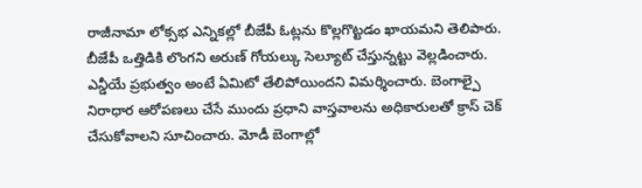రాజీనామా లోక్సభ ఎన్నికల్లో బీజేపీ ఓట్లను కొల్లగొట్టడం ఖాయమని తెలిపారు. బీజేపీ ఒత్తిడికి లొంగని అరుణ్ గోయల్కు సెల్యూట్ చేస్తున్నట్టు వెల్లడించారు. ఎన్డీయే ప్రభుత్వం అంటే ఏమిటో తేలిపోయిందని విమర్శించారు. బెంగాల్పై నిరాధార ఆరోపణలు చేసే ముందు ప్రధాని వాస్తవాలను అధికారులతో క్రాస్ చెక్ చేసుకోవాలని సూచించారు. మోడీ బెంగాల్లో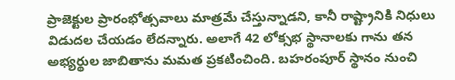ప్రాజెక్టుల ప్రారంభోత్సవాలు మాత్రమే చేస్తున్నాడని, కానీ రాష్ట్రానికి నిధులు విడుదల చేయడం లేదన్నారు. అలాగే 42 లోక్సభ స్థానాలకు గాను తన అభ్యర్థుల జాబితాను మమత ప్రకటించింది. బహరంపూర్ స్థానం నుంచి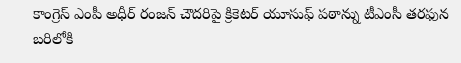కాంగ్రెస్ ఎంపీ అధీర్ రంజన్ చౌదరిపై క్రికెటర్ యూసుఫ్ పఠాన్ను టీఎంసీ తరఫున బరిలోకి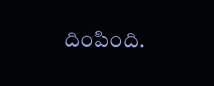దింపింది.